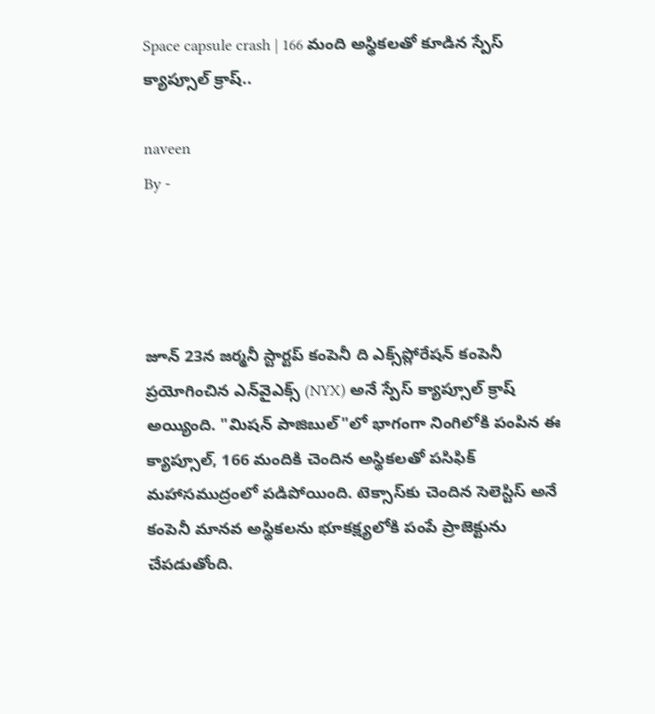Space capsule crash | 166 మంది అస్థికలతో కూడిన స్పేస్ క్యాప్సూల్ క్రాష్..

naveen
By -




జూన్ 23న జర్మనీ స్టార్టప్ కంపెనీ ది ఎక్స్‌ప్లోరేషన్ కంపెనీ ప్రయోగించిన ఎన్‌వైఎక్స్ (NYX) అనే స్పేస్ క్యాప్సూల్ క్రాష్ అయ్యింది. "మిషన్ పాజిబుల్"లో భాగంగా నింగిలోకి పంపిన ఈ క్యాప్సూల్, 166 మందికి చెందిన అస్థికలతో పసిఫిక్ మహాసముద్రంలో పడిపోయింది. టెక్సాస్‌కు చెందిన సెలెస్టిస్ అనే కంపెనీ మానవ అస్థికలను భూకక్ష్యలోకి పంపే ప్రాజెక్టును చేపడుతోంది.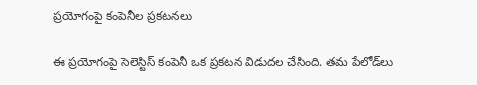ప్రయోగంపై కంపెనీల ప్రకటనలు

ఈ ప్రయోగంపై సెలెస్టిస్ కంపెనీ ఒక ప్రకటన విడుదల చేసింది. తమ పేలోడ్‌లు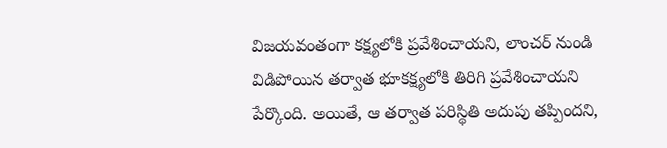విజయవంతంగా కక్ష్యలోకి ప్రవేశించాయని, లాంచర్ నుండి విడిపోయిన తర్వాత భూకక్ష్యలోకి తిరిగి ప్రవేశించాయని పేర్కొంది. అయితే, ఆ తర్వాత పరిస్థితి అదుపు తప్పిందని,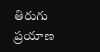తిరుగు ప్రయాణ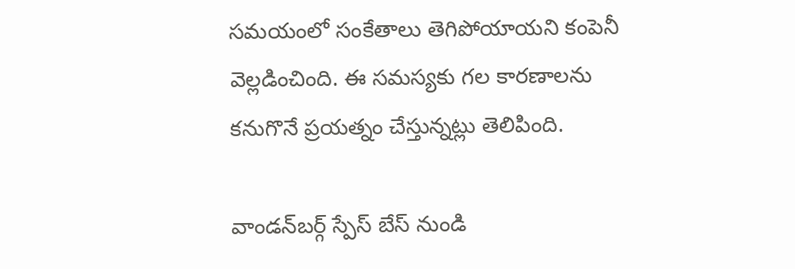సమయంలో సంకేతాలు తెగిపోయాయని కంపెనీ వెల్లడించింది. ఈ సమస్యకు గల కారణాలను కనుగొనే ప్రయత్నం చేస్తున్నట్లు తెలిపింది.

వాండన్‌బర్గ్ స్పేస్ బేస్ నుండి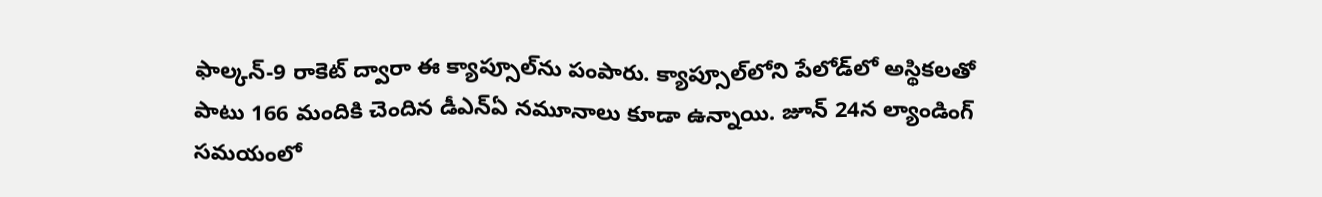ఫాల్కన్-9 రాకెట్ ద్వారా ఈ క్యాప్సూల్‌ను పంపారు. క్యాప్సూల్‌లోని పేలోడ్‌లో అస్థికలతో పాటు 166 మందికి చెందిన డీఎన్‌ఏ నమూనాలు కూడా ఉన్నాయి. జూన్ 24న ల్యాండింగ్ సమయంలో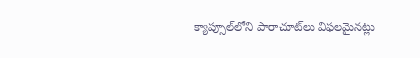క్యాప్సూల్‌లోని పారాచూట్‌లు విఫలమైనట్లు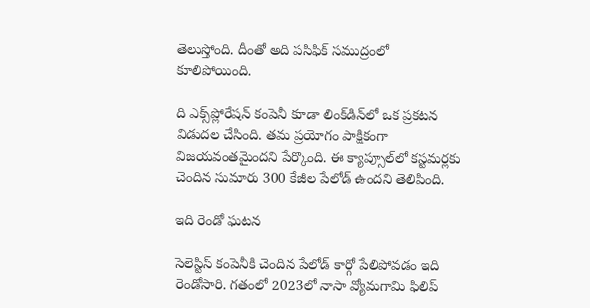తెలుస్తోంది. దీంతో అది పసిఫిక్ సముద్రంలో కూలిపోయింది.

ది ఎక్స్‌ప్లోరేషన్ కంపెనీ కూడా లింక్‌డిన్‌లో ఒక ప్రకటన విడుదల చేసింది. తమ ప్రయోగం పాక్షికంగా విజయవంతమైందని పేర్కొంది. ఈ క్యాప్సూల్‌లో కస్టమర్లకు చెందిన సుమారు 300 కేజీల పేలోడ్ ఉందని తెలిపింది.

ఇది రెండో ఘటన

సెలెస్టిస్ కంపెనీకి చెందిన పేలోడ్ కార్గో పేలిపోవడం ఇది రెండోసారి. గతంలో 2023లో నాసా వ్యోమగామి ఫిలిప్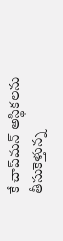కే చాప్‌మన్ అస్థికలను తీసుకెళ్తున్న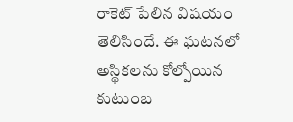రాకెట్ పేలిన విషయం తెలిసిందే. ఈ ఘటనలో అస్థికలను కోల్పోయిన కుటుంబ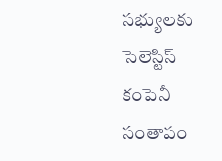సభ్యులకు సెలెస్టిస్ కంపెనీ సంతాపం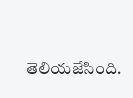తెలియజేసింది.